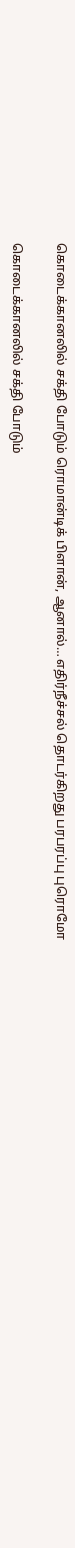கொடைக்கானலில் சக்தி போடும் ரொமான்டிக் பிளான், ஆனால்… எதிர்நீச்சல் தொடர்கிறது பரபரப்பு புரொமோ

கொடைக்கானலில் சக்தி போடும்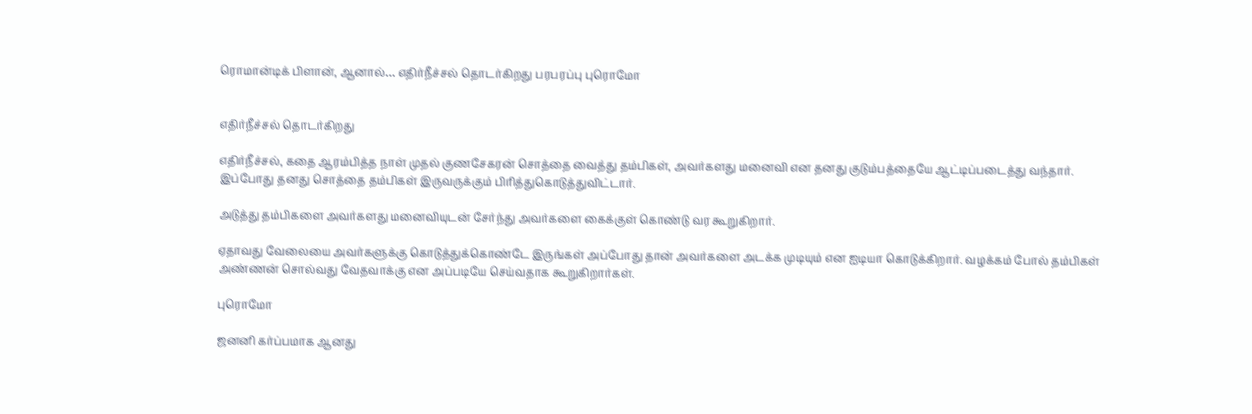ரொமான்டிக் பிளான், ஆனால்… எதிர்நீச்சல் தொடர்கிறது பரபரப்பு புரொமோ


எதிர்நீச்சல் தொடர்கிறது

எதிர்நீச்சல், கதை ஆரம்பித்த நாள் முதல் குணசேகரன் சொத்தை வைத்து தம்பிகள், அவர்களது மனைவி என தனது குடும்பத்தையே ஆட்டிப்படைத்து வந்தார். இப்போது தனது சொத்தை தம்பிகள் இருவருக்கும் பிரித்துகொடுத்துவிட்டார்.

அடுத்து தம்பிகளை அவர்களது மனைவியுடன் சேர்ந்து அவர்களை கைக்குள் கொண்டு வர கூறுகிறார்.

ஏதாவது வேலையை அவர்களுக்கு கொடுத்துக்கொண்டே இருங்கள் அப்போது தான் அவர்களை அடக்க முடியும் என ஐடியா கொடுக்கிறார். வழக்கம் போல் தம்பிகள் அண்ணன் சொல்வது வேதவாக்கு என அப்படியே செய்வதாக கூறுகிறார்கள்.

புரொமோ

ஜனனி கர்ப்பமாக ஆனது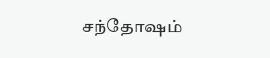சந்தோஷம்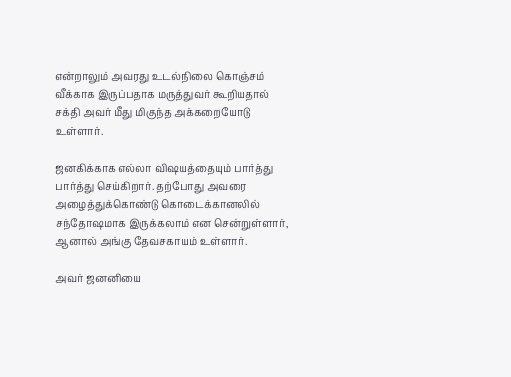என்றாலும் அவரது உடல்நிலை கொஞ்சம் வீக்காக இருப்பதாக மருத்துவர் கூறியதால் சக்தி அவர் மீது மிகுந்த அக்கறையோடு உள்ளார்.

ஜனகிக்காக எல்லா விஷயத்தையும் பார்த்து பார்த்து செய்கிறார். தற்போது அவரை அழைத்துக்கொண்டு கொடைக்கானலில் சந்தோஷமாக இருக்கலாம் என சென்றுள்ளார், ஆனால் அங்கு தேவசகாயம் உள்ளார்.

அவர் ஜனனியை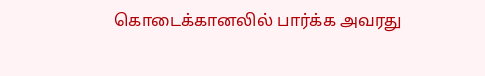கொடைக்கானலில் பார்க்க அவரது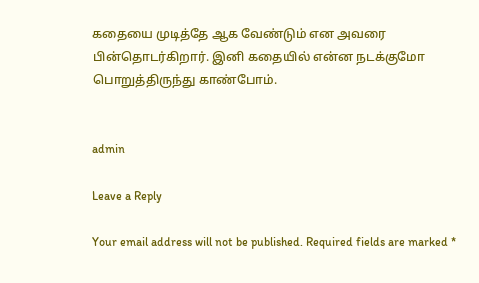கதையை முடித்தே ஆக வேண்டும் என அவரை பின்தொடர்கிறார். இனி கதையில் என்ன நடக்குமோ பொறுத்திருந்து காண்போம்.


admin

Leave a Reply

Your email address will not be published. Required fields are marked *